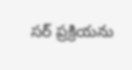సర్ ప్రక్రియను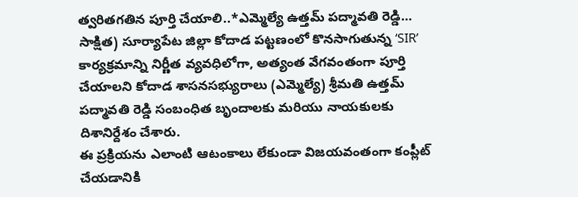త్వరితగతిన పూర్తి చేయాలి..*ఎమ్మెల్యే ఉత్తమ్ పద్మావతి రెడ్డి…
సాక్షిత) సూర్యాపేట జిల్లా కోదాడ పట్టణంలో కొనసాగుతున్న ‘SIR’ కార్యక్రమాన్ని నిర్ణీత వ్యవధిలోగా, అత్యంత వేగవంతంగా పూర్తి చేయాలని కోదాడ శాసనసభ్యురాలు (ఎమ్మెల్యే) శ్రీమతి ఉత్తమ్ పద్మావతి రెడ్డి సంబంధిత బృందాలకు మరియు నాయకులకు దిశానిర్దేశం చేశారు.
ఈ ప్రక్రియను ఎలాంటి ఆటంకాలు లేకుండా విజయవంతంగా కంప్లీట్ చేయడానికి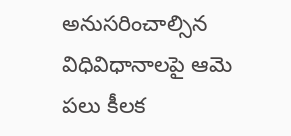అనుసరించాల్సిన విధివిధానాలపై ఆమె పలు కీలక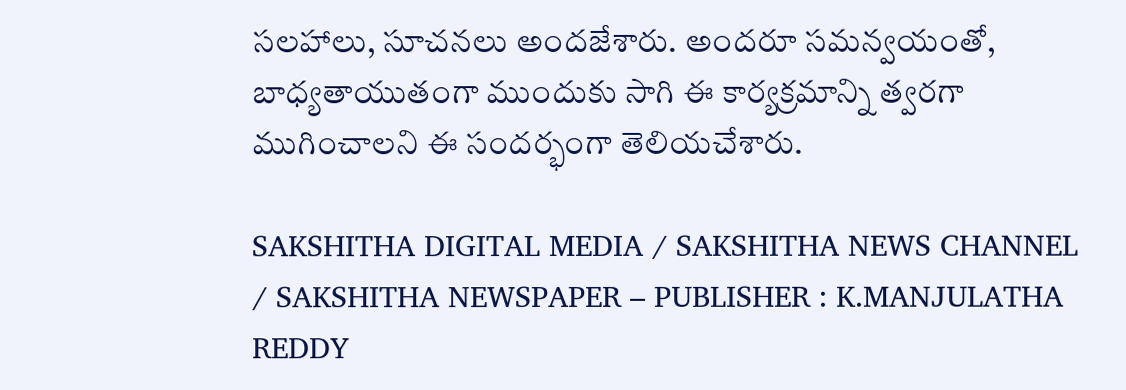సలహాలు, సూచనలు అందజేశారు. అందరూ సమన్వయంతో, బాధ్యతాయుతంగా ముందుకు సాగి ఈ కార్యక్రమాన్ని త్వరగా ముగించాలని ఈ సందర్భంగా తెలియచేశారు.

SAKSHITHA DIGITAL MEDIA / SAKSHITHA NEWS CHANNEL / SAKSHITHA NEWSPAPER – PUBLISHER : K.MANJULATHA REDDY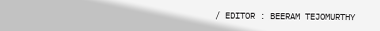/ EDITOR : BEERAM TEJOMURTHY